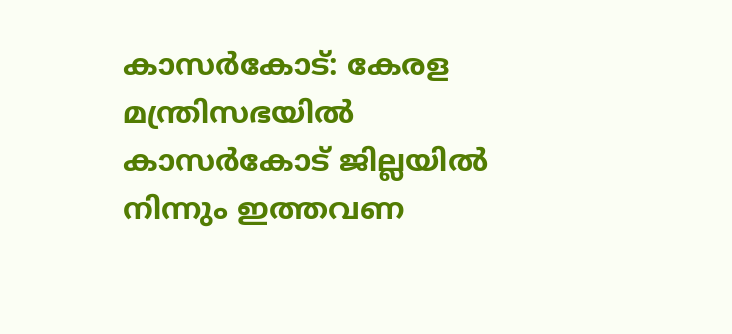കാസർകോട്: കേരള മന്ത്രിസഭയിൽ കാസർകോട് ജില്ലയിൽ നിന്നും ഇത്തവണ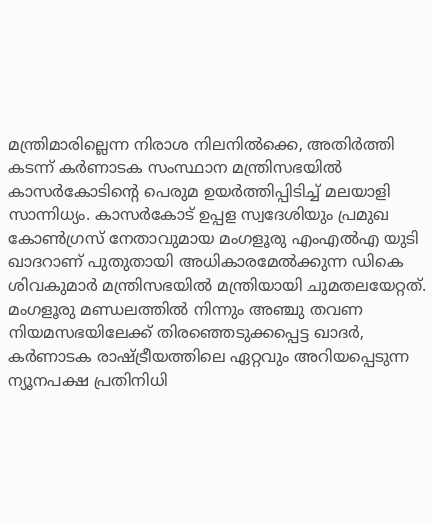മന്ത്രിമാരില്ലെന്ന നിരാശ നിലനിൽക്കെ, അതിർത്തി കടന്ന് കർണാടക സംസ്ഥാന മന്ത്രിസഭയിൽ കാസർകോടിന്റെ പെരുമ ഉയർത്തിപ്പിടിച്ച് മലയാളി സാന്നിധ്യം. കാസർകോട് ഉപ്പള സ്വദേശിയും പ്രമുഖ കോൺഗ്രസ് നേതാവുമായ മംഗളൂരു എംഎൽഎ യുടി ഖാദറാണ് പുതുതായി അധികാരമേൽക്കുന്ന ഡികെ ശിവകുമാർ മന്ത്രിസഭയിൽ മന്ത്രിയായി ചുമതലയേറ്റത്. മംഗളൂരു മണ്ഡലത്തിൽ നിന്നും അഞ്ചു തവണ നിയമസഭയിലേക്ക് തിരഞ്ഞെടുക്കപ്പെട്ട ഖാദർ, കർണാടക രാഷ്ട്രീയത്തിലെ ഏറ്റവും അറിയപ്പെടുന്ന ന്യൂനപക്ഷ പ്രതിനിധി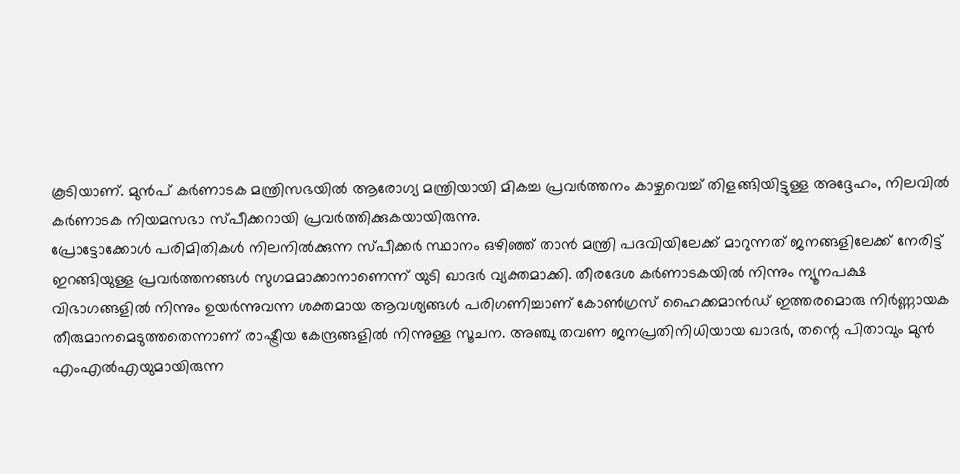കൂടിയാണ്. മുൻപ് കർണാടക മന്ത്രിസഭയിൽ ആരോഗ്യ മന്ത്രിയായി മികച്ച പ്രവർത്തനം കാഴ്ചവെച്ച് തിളങ്ങിയിട്ടുള്ള അദ്ദേഹം, നിലവിൽ കർണാടക നിയമസഭാ സ്പീക്കറായി പ്രവർത്തിക്കുകയായിരുന്നു.
പ്രോട്ടോക്കോൾ പരിമിതികൾ നിലനിൽക്കുന്ന സ്പീക്കർ സ്ഥാനം ഒഴിഞ്ഞ് താൻ മന്ത്രി പദവിയിലേക്ക് മാറുന്നത് ജനങ്ങളിലേക്ക് നേരിട്ട് ഇറങ്ങിയുള്ള പ്രവർത്തനങ്ങൾ സുഗമമാക്കാനാണെന്ന് യുടി ഖാദർ വ്യക്തമാക്കി. തീരദേശ കർണാടകയിൽ നിന്നും ന്യൂനപക്ഷ വിഭാഗങ്ങളിൽ നിന്നും ഉയർന്നുവന്ന ശക്തമായ ആവശ്യങ്ങൾ പരിഗണിച്ചാണ് കോൺഗ്രസ് ഹൈക്കമാൻഡ് ഇത്തരമൊരു നിർണ്ണായക തീരുമാനമെടുത്തതെന്നാണ് രാഷ്ട്രീയ കേന്ദ്രങ്ങളിൽ നിന്നുള്ള സൂചന. അഞ്ചു തവണ ജനപ്രതിനിധിയായ ഖാദർ, തന്റെ പിതാവും മുൻ എംഎൽഎയുമായിരുന്ന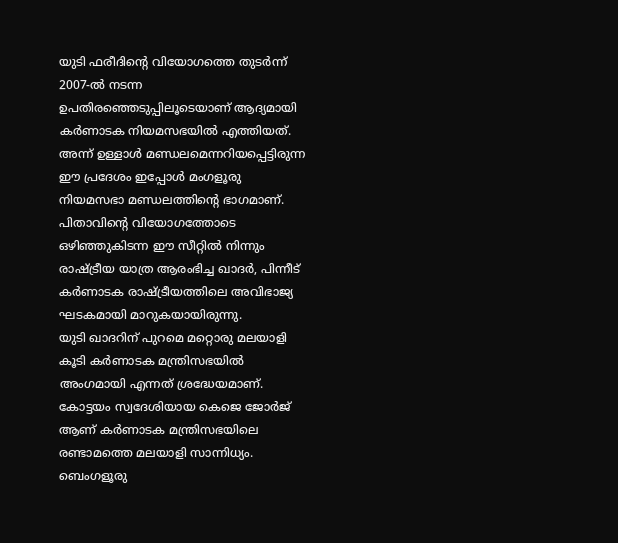യുടി ഫരീദിന്റെ വിയോഗത്തെ തുടർന്ന് 2007-ൽ നടന്ന ഉപതിരഞ്ഞെടുപ്പിലൂടെയാണ് ആദ്യമായി കർണാടക നിയമസഭയിൽ എത്തിയത്. അന്ന് ഉള്ളാൾ മണ്ഡലമെന്നറിയപ്പെട്ടിരുന്ന ഈ പ്രദേശം ഇപ്പോൾ മംഗളൂരു നിയമസഭാ മണ്ഡലത്തിന്റെ ഭാഗമാണ്. പിതാവിന്റെ വിയോഗത്തോടെ ഒഴിഞ്ഞുകിടന്ന ഈ സീറ്റിൽ നിന്നും രാഷ്ട്രീയ യാത്ര ആരംഭിച്ച ഖാദർ, പിന്നീട് കർണാടക രാഷ്ട്രീയത്തിലെ അവിഭാജ്യ ഘടകമായി മാറുകയായിരുന്നു.
യുടി ഖാദറിന് പുറമെ മറ്റൊരു മലയാളി കൂടി കർണാടക മന്ത്രിസഭയിൽ അംഗമായി എന്നത് ശ്രദ്ധേയമാണ്. കോട്ടയം സ്വദേശിയായ കെജെ ജോർജ് ആണ് കർണാടക മന്ത്രിസഭയിലെ രണ്ടാമത്തെ മലയാളി സാന്നിധ്യം. ബെംഗളൂരു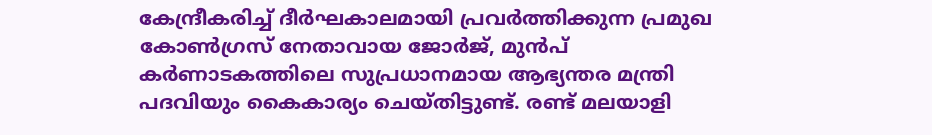കേന്ദ്രീകരിച്ച് ദീർഘകാലമായി പ്രവർത്തിക്കുന്ന പ്രമുഖ കോൺഗ്രസ് നേതാവായ ജോർജ്, മുൻപ് കർണാടകത്തിലെ സുപ്രധാനമായ ആഭ്യന്തര മന്ത്രി പദവിയും കൈകാര്യം ചെയ്തിട്ടുണ്ട്. രണ്ട് മലയാളി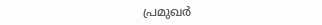പ്രമുഖർ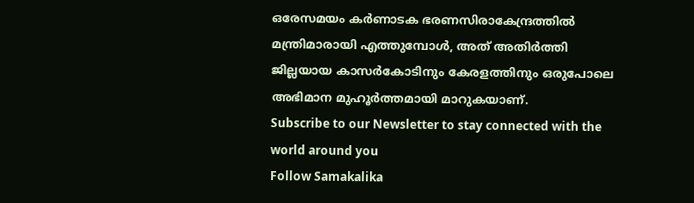ഒരേസമയം കർണാടക ഭരണസിരാകേന്ദ്രത്തിൽ മന്ത്രിമാരായി എത്തുമ്പോൾ, അത് അതിർത്തി ജില്ലയായ കാസർകോടിനും കേരളത്തിനും ഒരുപോലെ അഭിമാന മുഹൂർത്തമായി മാറുകയാണ്.
Subscribe to our Newsletter to stay connected with the world around you
Follow Samakalika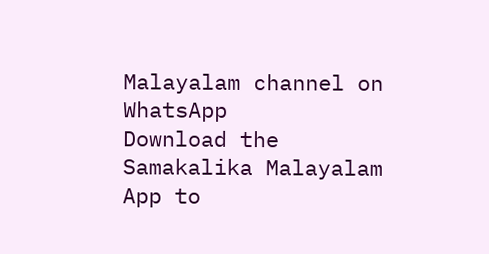Malayalam channel on WhatsApp
Download the Samakalika Malayalam App to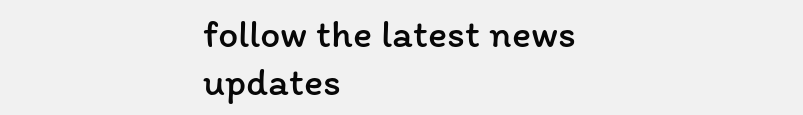follow the latest news updates